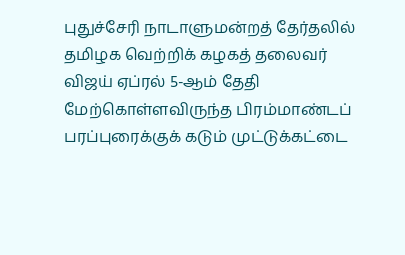புதுச்சேரி நாடாளுமன்றத் தேர்தலில் தமிழக வெற்றிக் கழகத் தலைவர் விஜய் ஏப்ரல் 5-ஆம் தேதி மேற்கொள்ளவிருந்த பிரம்மாண்டப் பரப்புரைக்குக் கடும் முட்டுக்கட்டை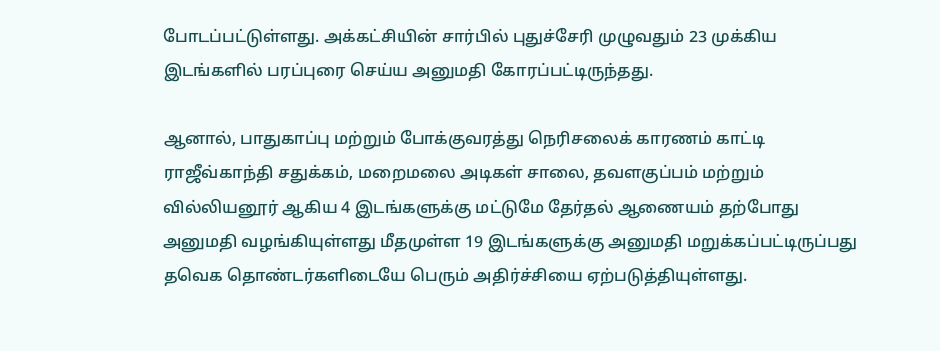போடப்பட்டுள்ளது. அக்கட்சியின் சார்பில் புதுச்சேரி முழுவதும் 23 முக்கிய இடங்களில் பரப்புரை செய்ய அனுமதி கோரப்பட்டிருந்தது.

ஆனால், பாதுகாப்பு மற்றும் போக்குவரத்து நெரிசலைக் காரணம் காட்டி ராஜீவ்காந்தி சதுக்கம், மறைமலை அடிகள் சாலை, தவளகுப்பம் மற்றும் வில்லியனூர் ஆகிய 4 இடங்களுக்கு மட்டுமே தேர்தல் ஆணையம் தற்போது அனுமதி வழங்கியுள்ளது மீதமுள்ள 19 இடங்களுக்கு அனுமதி மறுக்கப்பட்டிருப்பது தவெக தொண்டர்களிடையே பெரும் அதிர்ச்சியை ஏற்படுத்தியுள்ளது.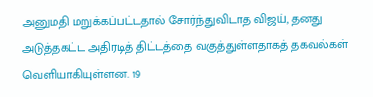அனுமதி மறுக்கப்பட்டதால் சோர்ந்துவிடாத விஜய், தனது அடுத்தகட்ட அதிரடித் திட்டத்தை வகுத்துள்ளதாகத் தகவல்கள் வெளியாகியுள்ளன. 19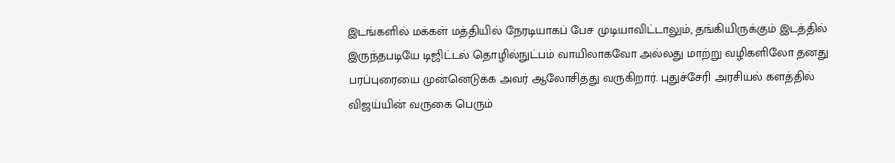இடங்களில் மக்கள் மத்தியில் நேரடியாகப் பேச முடியாவிட்டாலும், தங்கியிருக்கும் இடத்தில் இருந்தபடியே டிஜிட்டல் தொழில்நுட்பம் வாயிலாகவோ அல்லது மாற்று வழிகளிலோ தனது பரப்புரையை முன்னெடுக்க அவர் ஆலோசித்து வருகிறார். புதுச்சேரி அரசியல் களத்தில் விஜய்யின் வருகை பெரும்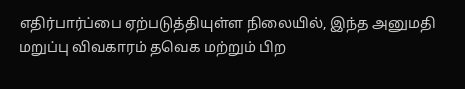எதிர்பார்ப்பை ஏற்படுத்தியுள்ள நிலையில், இந்த அனுமதி மறுப்பு விவகாரம் தவெக மற்றும் பிற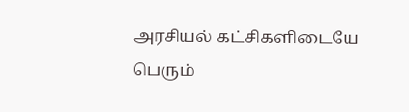அரசியல் கட்சிகளிடையே பெரும்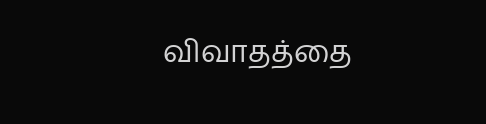விவாதத்தை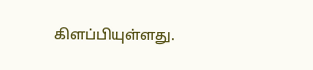கிளப்பியுள்ளது.